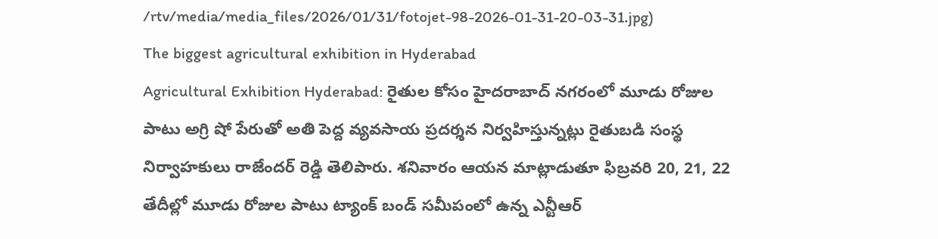/rtv/media/media_files/2026/01/31/fotojet-98-2026-01-31-20-03-31.jpg)
The biggest agricultural exhibition in Hyderabad
Agricultural Exhibition Hyderabad: రైతుల కోసం హైదరాబాద్ నగరంలో మూడు రోజుల పాటు అగ్రి షో పేరుతో అతి పెద్ద వ్యవసాయ ప్రదర్శన నిర్వహిస్తున్నట్లు రైతుబడి సంస్థ నిర్వాహకులు రాజేందర్ రెడ్డి తెలిపారు. శనివారం ఆయన మాట్లాడుతూ ఫిబ్రవరి 20, 21, 22 తేదీల్లో మూడు రోజుల పాటు ట్యాంక్ బండ్ సమీపంలో ఉన్న ఎన్టీఆర్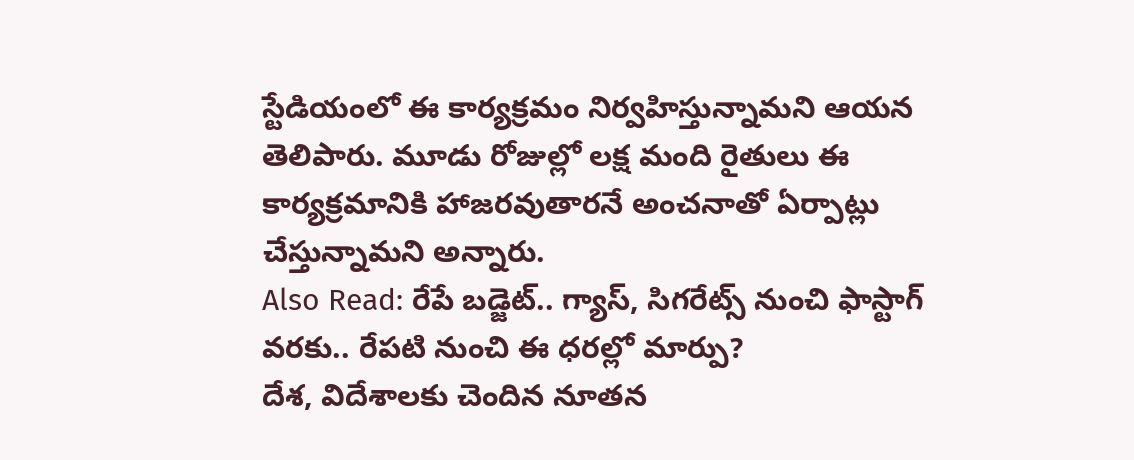స్టేడియంలో ఈ కార్యక్రమం నిర్వహిస్తున్నామని ఆయన తెలిపారు. మూడు రోజుల్లో లక్ష మంది రైతులు ఈ కార్యక్రమానికి హాజరవుతారనే అంచనాతో ఏర్పాట్లు చేస్తున్నామని అన్నారు.
Also Read: రేపే బడ్జెట్.. గ్యాస్, సిగరేట్స్ నుంచి ఫాస్టాగ్ వరకు.. రేపటి నుంచి ఈ ధరల్లో మార్పు?
దేశ, విదేశాలకు చెందిన నూతన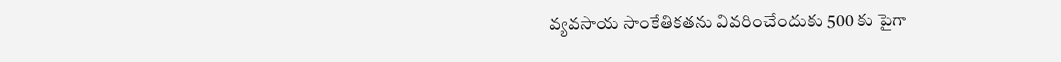వ్యవసాయ సాంకేతికతను వివరించేందుకు 500 కు పైగా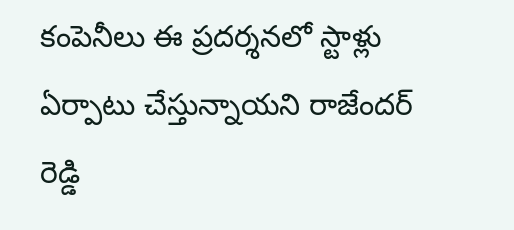కంపెనీలు ఈ ప్రదర్శనలో స్టాళ్లు ఏర్పాటు చేస్తున్నాయని రాజేందర్ రెడ్డి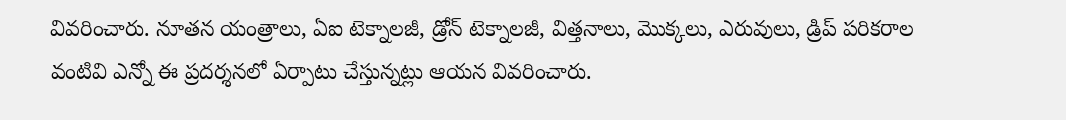వివరించారు. నూతన యంత్రాలు, ఏఐ టెక్నాలజీ, డ్రోన్ టెక్నాలజీ, విత్తనాలు, మొక్కలు, ఎరువులు, డ్రిప్ పరికరాల వంటివి ఎన్నో ఈ ప్రదర్శనలో ఏర్పాటు చేస్తున్నట్లు ఆయన వివరించారు.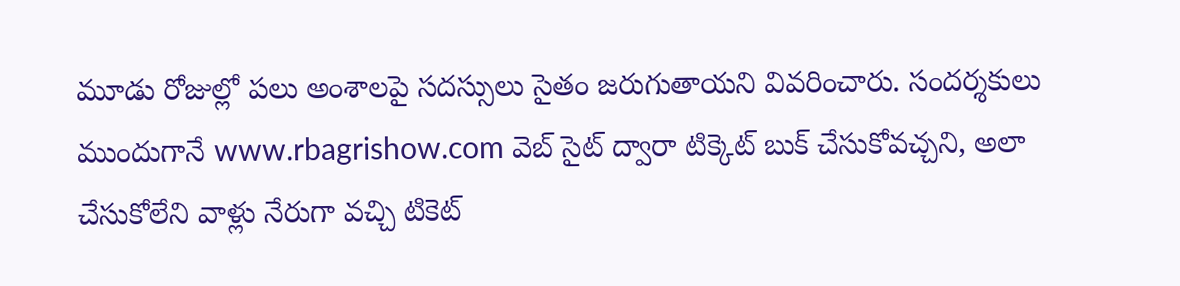మూడు రోజుల్లో పలు అంశాలపై సదస్సులు సైతం జరుగుతాయని వివరించారు. సందర్శకులు ముందుగానే www.rbagrishow.com వెబ్ సైట్ ద్వారా టిక్కెట్ బుక్ చేసుకోవచ్చని, అలా చేసుకోలేని వాళ్లు నేరుగా వచ్చి టికెట్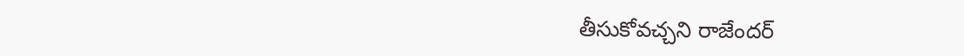తీసుకోవచ్చని రాజేందర్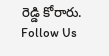రెడ్డి కోరారు.
Follow Us